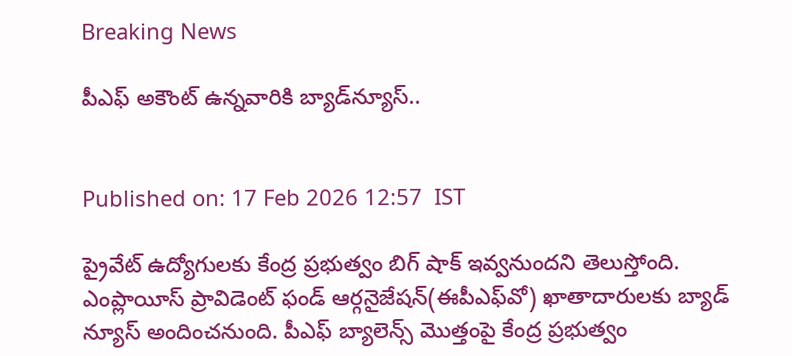Breaking News

పీఎఫ్ అకౌంట్ ఉన్నవారికి బ్యాడ్‌న్యూస్..


Published on: 17 Feb 2026 12:57  IST

ప్రైవేట్ ఉద్యోగులకు కేంద్ర ప్రభుత్వం బిగ్ షాక్ ఇవ్వనుందని తెలుస్తోంది. ఎంప్లాయీస్ ప్రావిడెంట్ ఫండ్ ఆర్గనైజేషన్(ఈపీఎఫ్‌వో) ఖాతాదారులకు బ్యాడ్ న్యూస్ అందించనుంది. పీఎఫ్ బ్యాలెన్స్‌ మొత్తంపై కేంద్ర ప్రభుత్వం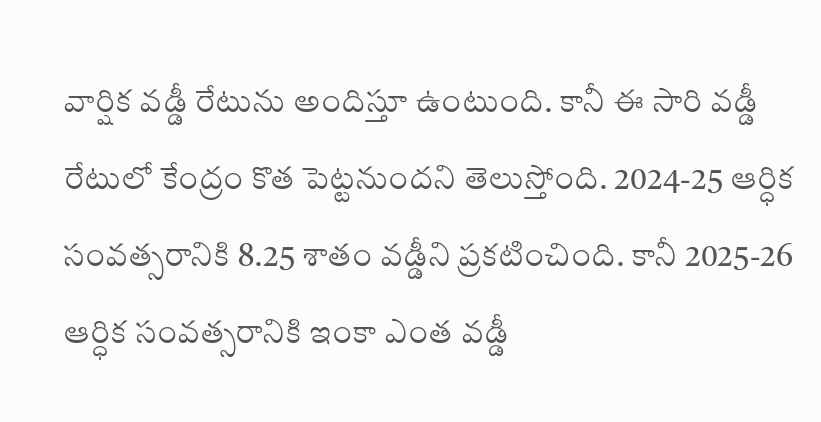వార్షిక వడ్డీ రేటును అందిస్తూ ఉంటుంది. కానీ ఈ సారి వడ్డీ రేటులో కేంద్రం కొత పెట్టనుందని తెలుస్తోంది. 2024-25 ఆర్ధిక సంవత్సరానికి 8.25 శాతం వడ్డీని ప్రకటించింది. కానీ 2025-26 ఆర్ధిక సంవత్సరానికి ఇంకా ఎంత వడ్డీ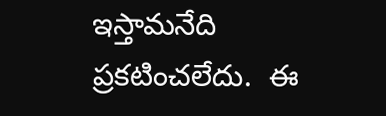ఇస్తామనేది ప్రకటించలేదు.  ఈ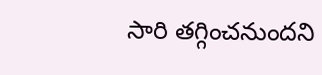సారి తగ్గించనుందని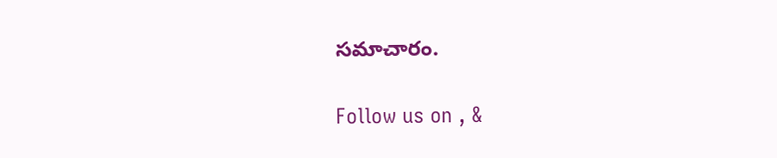సమాచారం.

Follow us on , &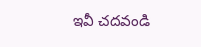ఇవీ చదవండి